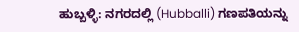ಹುಬ್ಬಳ್ಳಿ: ನಗರದಲ್ಲಿ (Hubballi) ಗಣಪತಿಯನ್ನು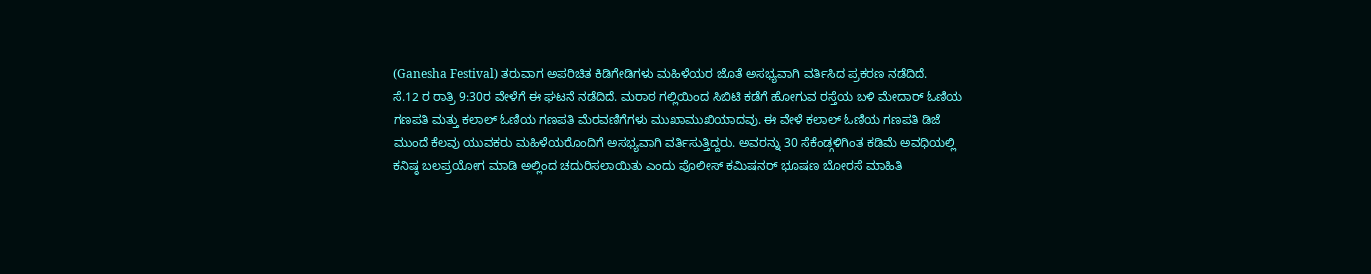(Ganesha Festival) ತರುವಾಗ ಅಪರಿಚಿತ ಕಿಡಿಗೇಡಿಗಳು ಮಹಿಳೆಯರ ಜೊತೆ ಅಸಭ್ಯವಾಗಿ ವರ್ತಿಸಿದ ಪ್ರಕರಣ ನಡೆದಿದೆ.
ಸೆ.12 ರ ರಾತ್ರಿ 9:30ರ ವೇಳೆಗೆ ಈ ಘಟನೆ ನಡೆದಿದೆ. ಮರಾಠ ಗಲ್ಲಿಯಿಂದ ಸಿಬಿಟಿ ಕಡೆಗೆ ಹೋಗುವ ರಸ್ತೆಯ ಬಳಿ ಮೇದಾರ್ ಓಣಿಯ ಗಣಪತಿ ಮತ್ತು ಕಲಾಲ್ ಓಣಿಯ ಗಣಪತಿ ಮೆರವಣಿಗೆಗಳು ಮುಖಾಮುಖಿಯಾದವು. ಈ ವೇಳೆ ಕಲಾಲ್ ಓಣಿಯ ಗಣಪತಿ ಡಿಜೆ ಮುಂದೆ ಕೆಲವು ಯುವಕರು ಮಹಿಳೆಯರೊಂದಿಗೆ ಅಸಭ್ಯವಾಗಿ ವರ್ತಿಸುತ್ತಿದ್ದರು. ಅವರನ್ನು 30 ಸೆಕೆಂಡ್ಗಳಿಗಿಂತ ಕಡಿಮೆ ಅವಧಿಯಲ್ಲಿ ಕನಿಷ್ಠ ಬಲಪ್ರಯೋಗ ಮಾಡಿ ಅಲ್ಲಿಂದ ಚದುರಿಸಲಾಯಿತು ಎಂದು ಪೊಲೀಸ್ ಕಮಿಷನರ್ ಭೂಷಣ ಬೋರಸೆ ಮಾಹಿತಿ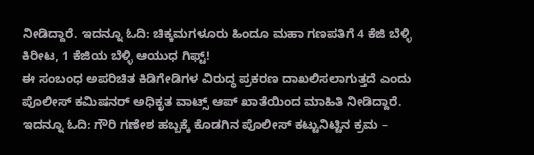ನೀಡಿದ್ದಾರೆ. ಇದನ್ನೂ ಓದಿ: ಚಿಕ್ಕಮಗಳೂರು ಹಿಂದೂ ಮಹಾ ಗಣಪತಿಗೆ 4 ಕೆಜಿ ಬೆಳ್ಳಿ ಕಿರೀಟ, 1 ಕೆಜಿಯ ಬೆಳ್ಳಿ ಆಯುಧ ಗಿಫ್ಟ್!
ಈ ಸಂಬಂಧ ಅಪರಿಚಿತ ಕಿಡಿಗೇಡಿಗಳ ವಿರುದ್ಧ ಪ್ರಕರಣ ದಾಖಲಿಸಲಾಗುತ್ತದೆ ಎಂದು ಪೊಲೀಸ್ ಕಮಿಷನರ್ ಅಧಿಕೃತ ವಾಟ್ಸ್ ಆಪ್ ಖಾತೆಯಿಂದ ಮಾಹಿತಿ ನೀಡಿದ್ದಾರೆ. ಇದನ್ನೂ ಓದಿ: ಗೌರಿ ಗಣೇಶ ಹಬ್ಬಕ್ಕೆ ಕೊಡಗಿನ ಪೊಲೀಸ್ ಕಟ್ಟುನಿಟ್ಟಿನ ಕ್ರಮ –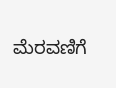ಮೆರವಣಿಗೆ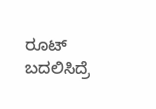ರೂಟ್ ಬದಲಿಸಿದ್ರೆ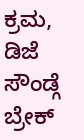ಕ್ರಮ, ಡಿಜೆ ಸೌಂಡ್ಗೆ ಬ್ರೇಕ್